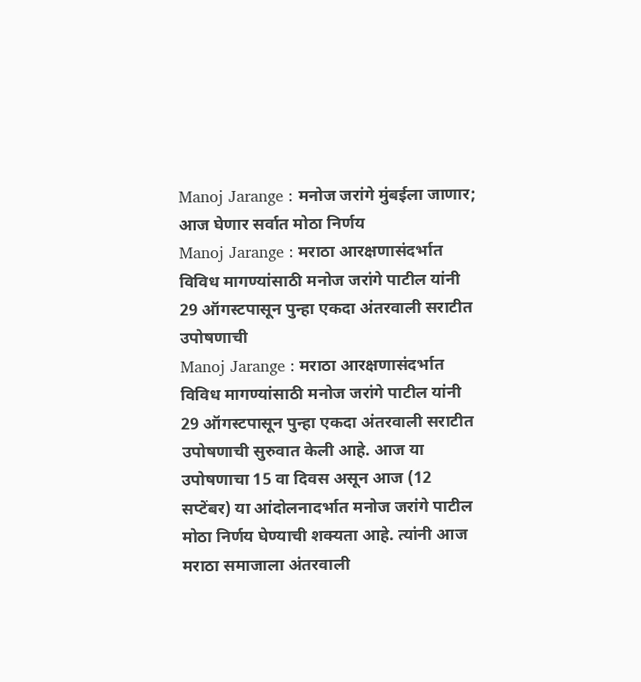Manoj Jarange : मनोज जरांगे मुंबईला जाणार; आज घेणार सर्वात मोठा निर्णय
Manoj Jarange : मराठा आरक्षणासंदर्भात विविध मागण्यांसाठी मनोज जरांगे पाटील यांनी 29 ऑगस्टपासून पुन्हा एकदा अंतरवाली सराटीत उपोषणाची
Manoj Jarange : मराठा आरक्षणासंदर्भात विविध मागण्यांसाठी मनोज जरांगे पाटील यांनी 29 ऑगस्टपासून पुन्हा एकदा अंतरवाली सराटीत उपोषणाची सुरुवात केली आहे. आज या उपोषणाचा 15 वा दिवस असून आज (12 सप्टेंबर) या आंदोलनादर्भात मनोज जरांगे पाटील मोठा निर्णय घेण्याची शक्यता आहे. त्यांनी आज मराठा समाजाला अंतरवाली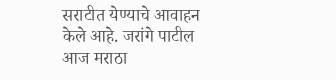सराटीत येण्याचे आवाहन केले आहे. जरांगे पाटील आज मराठा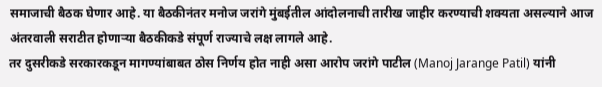समाजाची बैठक घेणार आहे. या बैठकीनंतर मनोज जरांगे मुंबईतील आंदोलनाची तारीख जाहीर करण्याची शक्यता असल्याने आज अंतरवाली सराटीत होणाऱ्या बैठकीकडे संपूर्ण राज्याचे लक्ष लागले आहे.
तर दुसरीकडे सरकारकडून मागण्यांबाबत ठोस निर्णय होत नाही असा आरोप जरांगे पाटील (Manoj Jarange Patil) यांनी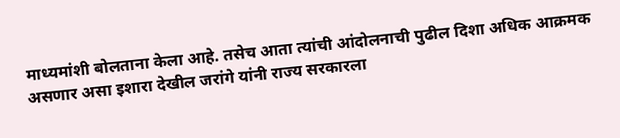माध्यमांशी बोलताना केला आहे. तसेच आता त्यांची आंदोलनाची पुढील दिशा अधिक आक्रमक असणार असा इशारा देखील जरांगे यांनी राज्य सरकारला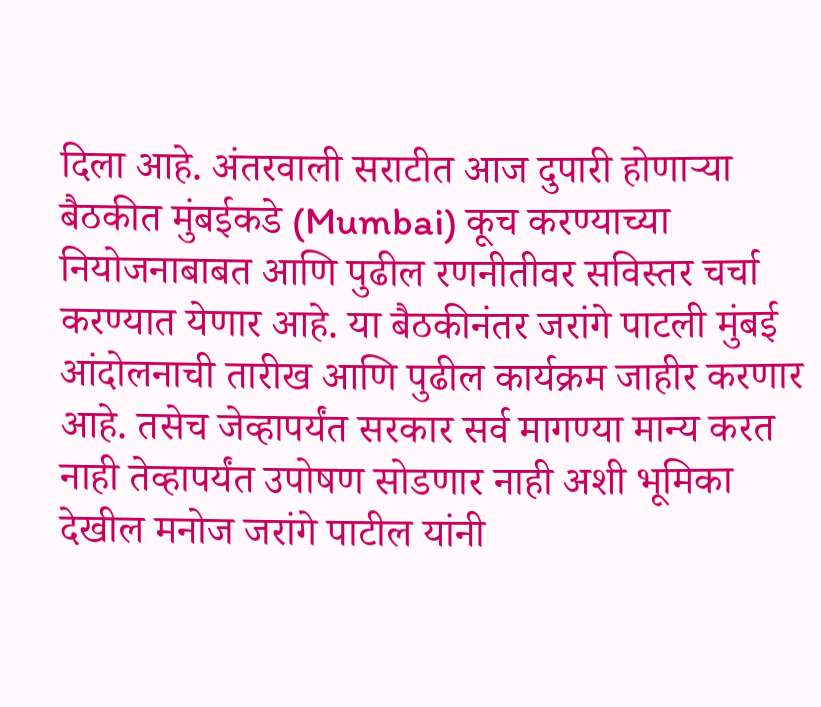दिला आहे. अंतरवाली सराटीत आज दुपारी होणाऱ्या बैठकीत मुंबईकडे (Mumbai) कूच करण्याच्या नियोजनाबाबत आणि पुढील रणनीतीवर सविस्तर चर्चा करण्यात येणार आहे. या बैठकीनंतर जरांगे पाटली मुंबई आंदोलनाची तारीख आणि पुढील कार्यक्रम जाहीर करणार आहे. तसेच जेव्हापर्यंत सरकार सर्व मागण्या मान्य करत नाही तेव्हापर्यंत उपोषण सोडणार नाही अशी भूमिका देखील मनोज जरांगे पाटील यांनी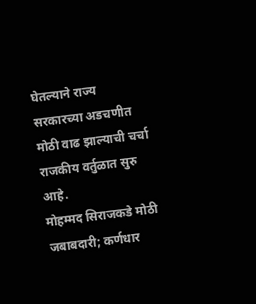घेतल्याने राज्य सरकारच्या अडचणीत मोठी वाढ झाल्याची चर्चा राजकीय वर्तुळात सुरु आहे.
मोहम्मद सिराजकडे मोठी जबाबदारी; कर्णधार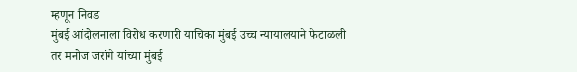म्हणून निवड
मुंबई आंदोलनाला विरोध करणारी याचिका मुंबई उच्च न्यायालयाने फेटाळली
तर मनोज जरांगे यांच्या मुंबई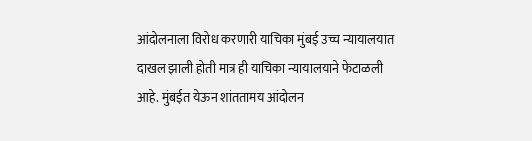आंदोलनाला विरोध करणारी याचिका मुंबई उच्च न्यायालयात दाखल झाली होती मात्र ही याचिका न्यायालयाने फेटाळली आहे. मुंबईत येऊन शांततामय आंदोलन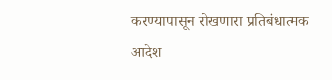करण्यापासून रोखणारा प्रतिबंधात्मक आदेश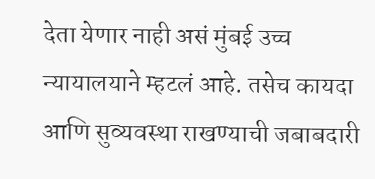देता येणार नाही असं मुंबई उच्च न्यायालयाने म्हटलं आहे. तसेच कायदा आणि सुव्यवस्था राखण्याची जबाबदारी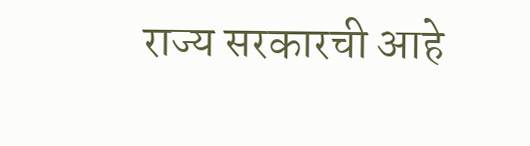राज्य सरकारची आहे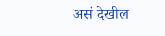असं देखील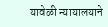यावेळी न्यायालयाने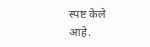स्पष्ट केले आहे.